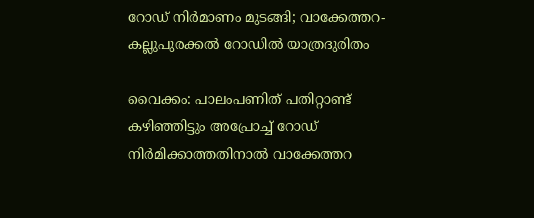റോഡ് നിർമാണം മുടങ്ങി; വാക്കേത്തറ-കല്ലുപുരക്കൽ റോഡിൽ യാത്രദുരിതം

വൈക്കം: പാലംപണിത് പതിറ്റാണ്ട് കഴിഞ്ഞിട്ടും അപ്രോച്ച് റോഡ് നിർമിക്കാത്തതിനാൽ വാക്കേത്തറ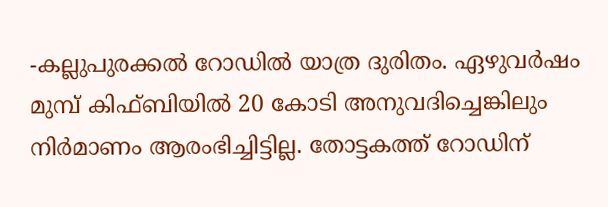-കല്ലുപുരക്കൽ റോഡിൽ യാത്ര ദുരിതം. ഏഴുവർഷം മുമ്പ് കിഫ്ബിയിൽ 20 കോടി അനുവദിച്ചെങ്കിലും നിർമാണം ആരംഭിച്ചിട്ടില്ല. തോട്ടകത്ത് റോഡിന്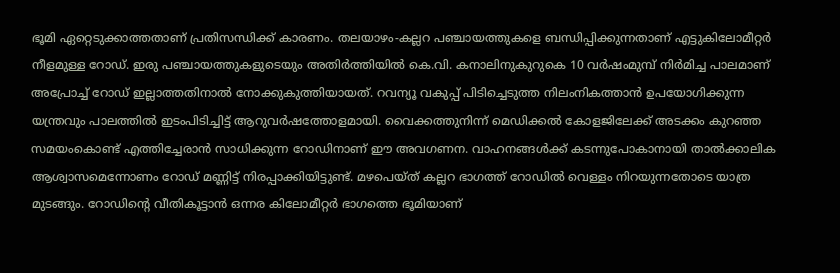ഭൂമി ഏറ്റെടുക്കാത്തതാണ് പ്രതിസന്ധിക്ക് കാരണം. തലയാഴം-കല്ലറ പഞ്ചായത്തുകളെ ബന്ധിപ്പിക്കുന്നതാണ് എട്ടുകിലോമീറ്റർ നീളമുള്ള റോഡ്. ഇരു പഞ്ചായത്തുകളുടെയും അതിർത്തിയിൽ കെ.വി. കനാലിനുകുറുകെ 10 വർഷംമുമ്പ് നിർമിച്ച പാലമാണ് അപ്രോച്ച് റോഡ് ഇല്ലാത്തതിനാൽ നോക്കുകുത്തിയായത്. റവന്യൂ വകുപ്പ് പിടിച്ചെടുത്ത നിലംനികത്താൻ ഉപയോഗിക്കുന്ന യന്ത്രവും പാലത്തിൽ ഇടംപിടിച്ചിട്ട് ആറുവർഷത്തോളമായി. വൈക്കത്തുനിന്ന് മെഡിക്കൽ കോളജിലേക്ക് അടക്കം കുറഞ്ഞ സമയംകൊണ്ട് എത്തിച്ചേരാൻ സാധിക്കുന്ന റോഡിനാണ് ഈ അവഗണന. വാഹനങ്ങൾക്ക് കടന്നുപോകാനായി താൽക്കാലിക ആശ്വാസമെന്നോണം റോഡ് മണ്ണിട്ട് നിരപ്പാക്കിയിട്ടുണ്ട്. മഴപെയ്ത് കല്ലറ ഭാഗത്ത് റോഡിൽ വെള്ളം നിറയുന്നതോടെ യാത്ര മുടങ്ങും. റോഡിന്‍റെ വീതികൂട്ടാൻ ഒന്നര കിലോമീറ്റർ ഭാഗത്തെ ഭൂമിയാണ്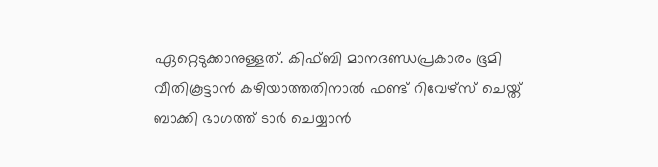ഏറ്റെടുക്കാനുള്ളത്. കിഫ്ബി മാനദണ്ഡപ്രകാരം ഭൂമി വീതികൂട്ടാൻ കഴിയാത്തതിനാൽ ഫണ്ട് റിവേഴ്സ് ചെയ്ത് ബാക്കി ഭാഗത്ത് ടാർ ചെയ്യാൻ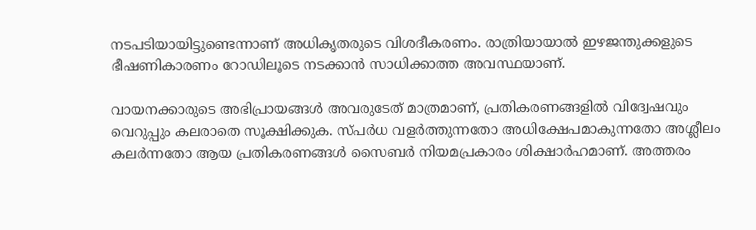നടപടിയായിട്ടുണ്ടെന്നാണ് അധികൃതരുടെ വിശദീകരണം. രാത്രിയായാൽ ഇഴജന്തുക്കളുടെ ഭീഷണികാരണം റോഡിലൂടെ നടക്കാൻ സാധിക്കാത്ത അവസ്ഥയാണ്.

വായനക്കാരുടെ അഭിപ്രായങ്ങള്‍ അവരുടേത് മാത്രമാണ്, പ്രതികരണങ്ങളിൽ വിദ്വേഷവും വെറുപ്പും കലരാതെ സൂക്ഷിക്കുക. സ്പർധ വളർത്തുന്നതോ അധിക്ഷേപമാകുന്നതോ അശ്ലീലം കലർന്നതോ ആയ പ്രതികരണങ്ങൾ സൈബർ നിയമപ്രകാരം ശിക്ഷാർഹമാണ്. അത്തരം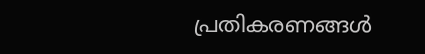പ്രതികരണങ്ങൾ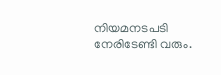നിയമനടപടി നേരിടേണ്ടി വരും.